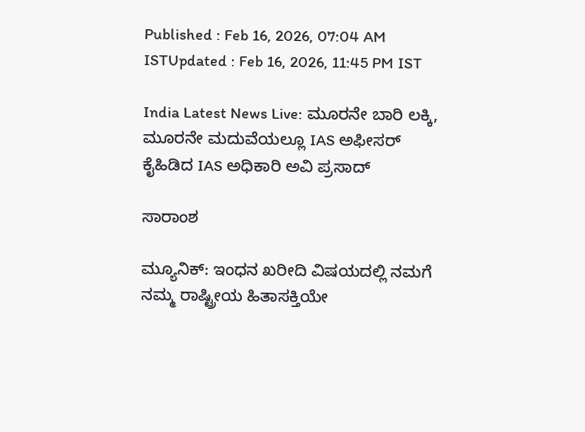Published : Feb 16, 2026, 07:04 AM ISTUpdated : Feb 16, 2026, 11:45 PM IST

India Latest News Live: ಮೂರನೇ ಬಾರಿ ಲಕ್ಕಿ, ಮೂರನೇ ಮದುವೆಯಲ್ಲೂ IAS ಅಫೀಸರ್ ಕೈಹಿಡಿದ IAS ಅಧಿಕಾರಿ ಅವಿ ಪ್ರಸಾದ್

ಸಾರಾಂಶ

ಮ್ಯೂನಿಕ್‌: ಇಂಧನ ಖರೀದಿ ವಿಷಯದಲ್ಲಿ ನಮಗೆ ನಮ್ಮ ರಾಷ್ಟ್ರೀಯ ಹಿತಾಸಕ್ತಿಯೇ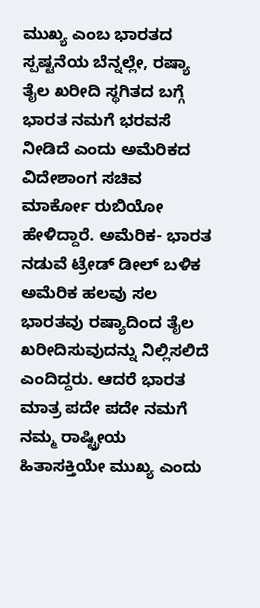ಮುಖ್ಯ ಎಂಬ ಭಾರತದ ಸ್ಪಷ್ಟನೆಯ ಬೆನ್ನಲ್ಲೇ, ರಷ್ಯಾ ತೈಲ ಖರೀದಿ ಸ್ಥಗಿತದ ಬಗ್ಗೆ ಭಾರತ ನಮಗೆ ಭರವಸೆ ನೀಡಿದೆ ಎಂದು ಅಮೆರಿಕದ ವಿದೇಶಾಂಗ ಸಚಿವ ಮಾರ್ಕೋ ರುಬಿಯೋ ಹೇಳಿದ್ದಾರೆ. ಅಮೆರಿಕ- ಭಾರತ ನಡುವೆ ಟ್ರೇಡ್‌ ಡೀಲ್‌ ಬಳಿಕ ಅಮೆರಿಕ ಹಲವು ಸಲ ಭಾರತವು ರಷ್ಯಾದಿಂದ ತೈಲ ಖರೀದಿಸುವುದನ್ನು ನಿಲ್ಲಿಸಲಿದೆ ಎಂದಿದ್ದರು. ಆದರೆ ಭಾರತ ಮಾತ್ರ ಪದೇ ಪದೇ ನಮಗೆ ನಮ್ಮ ರಾಷ್ಟ್ರೀಯ ಹಿತಾಸಕ್ತಿಯೇ ಮುಖ್ಯ ಎಂದು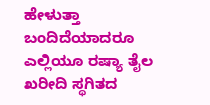ಹೇಳುತ್ತಾ ಬಂದಿದೆಯಾದರೂ ಎಲ್ಲಿಯೂ ರಷ್ಯಾ ತೈಲ ಖರೀದಿ ಸ್ಥಗಿತದ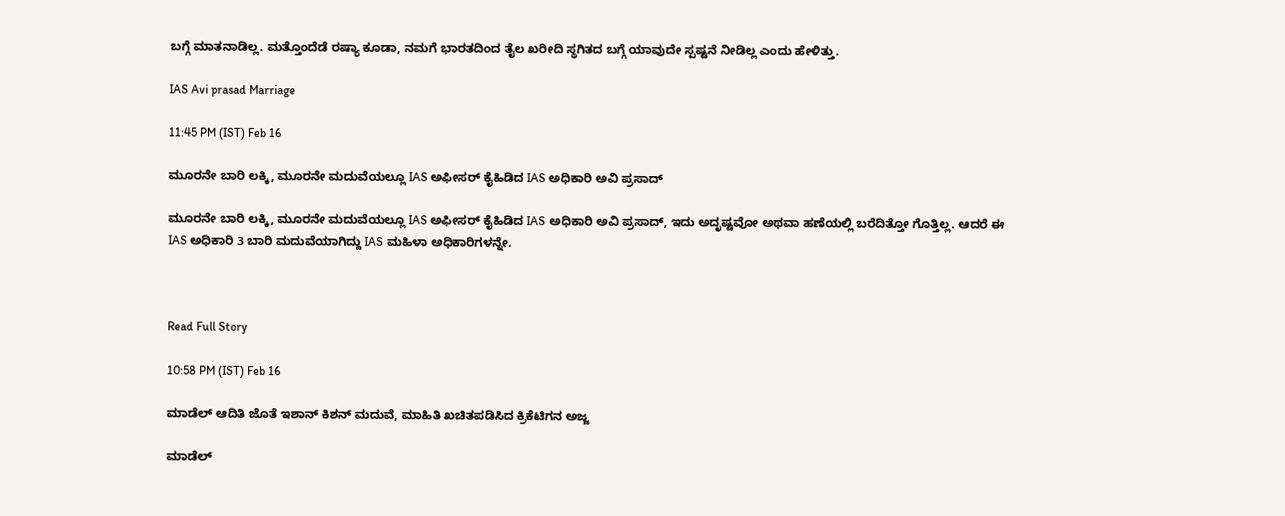ಬಗ್ಗೆ ಮಾತನಾಡಿಲ್ಲ. ಮತ್ತೊಂದೆಡೆ ರಷ್ಯಾ ಕೂಡಾ, ನಮಗೆ ಭಾರತದಿಂದ ತೈಲ ಖರೀದಿ ಸ್ಥಗಿತದ ಬಗ್ಗೆ ಯಾವುದೇ ಸ್ಪಷ್ಟನೆ ನೀಡಿಲ್ಲ ಎಂದು ಹೇಳಿತ್ತು.

IAS Avi prasad Marriage

11:45 PM (IST) Feb 16

ಮೂರನೇ ಬಾರಿ ಲಕ್ಕಿ, ಮೂರನೇ ಮದುವೆಯಲ್ಲೂ IAS ಅಫೀಸರ್ ಕೈಹಿಡಿದ IAS ಅಧಿಕಾರಿ ಅವಿ ಪ್ರಸಾದ್

ಮೂರನೇ ಬಾರಿ ಲಕ್ಕಿ, ಮೂರನೇ ಮದುವೆಯಲ್ಲೂ IAS ಅಫೀಸರ್ ಕೈಹಿಡಿದ IAS ಅಧಿಕಾರಿ ಅವಿ ಪ್ರಸಾದ್, ಇದು ಅದೃಷ್ಟವೋ ಅಥವಾ ಹಣೆಯಲ್ಲಿ ಬರೆದಿತ್ತೋ ಗೊತ್ತಿಲ್ಲ. ಆದರೆ ಈ IAS ಅಧಿಕಾರಿ 3 ಬಾರಿ ಮದುವೆಯಾಗಿದ್ದು IAS ಮಹಿಳಾ ಅಧಿಕಾರಿಗಳನ್ನೇ.



Read Full Story

10:58 PM (IST) Feb 16

ಮಾಡೆಲ್ ಆದಿತಿ ಜೊತೆ ಇಶಾನ್ ಕಿಶನ್ ಮದುವೆ, ಮಾಹಿತಿ ಖಚಿತಪಡಿಸಿದ ಕ್ರಿಕೆಟಿಗನ ಅಜ್ಜ

ಮಾಡೆಲ್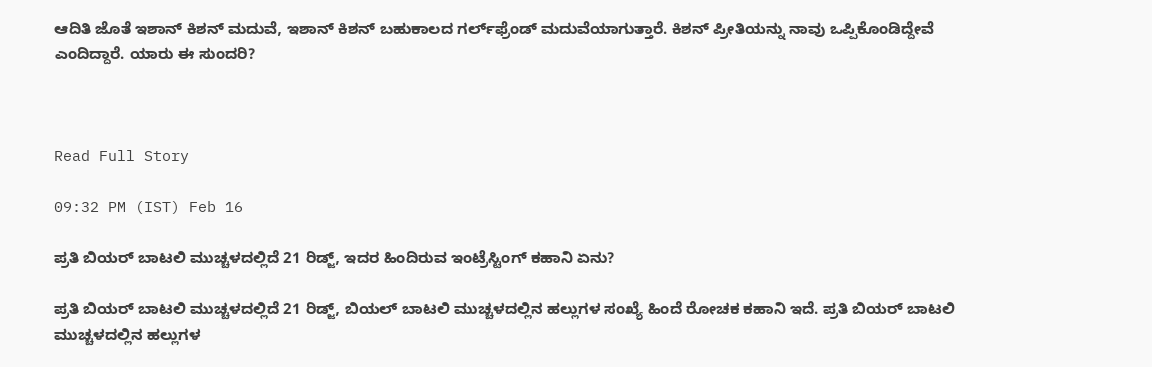ಆದಿತಿ ಜೊತೆ ಇಶಾನ್ ಕಿಶನ್ ಮದುವೆ, ಇಶಾನ್ ಕಿಶನ್‌ ಬಹುಕಾಲದ ಗರ್ಲ್‌ಫ್ರೆಂಡ್ ಮದುವೆಯಾಗುತ್ತಾರೆ. ಕಿಶನ್ ಪ್ರೀತಿಯನ್ನು ನಾವು ಒಪ್ಪಿಕೊಂಡಿದ್ದೇವೆ ಎಂದಿದ್ದಾರೆ. ಯಾರು ಈ ಸುಂದರಿ?



Read Full Story

09:32 PM (IST) Feb 16

ಪ್ರತಿ ಬಿಯರ್ ಬಾಟಲಿ ಮುಚ್ಚಳದಲ್ಲಿದೆ 21 ರಿಡ್ಜ್, ಇದರ ಹಿಂದಿರುವ ಇಂಟ್ರೆಸ್ಟಿಂಗ್ ಕಹಾನಿ ಏನು?

ಪ್ರತಿ ಬಿಯರ್ ಬಾಟಲಿ ಮುಚ್ಚಳದಲ್ಲಿದೆ 21 ರಿಡ್ಜ್, ಬಿಯಲ್ ಬಾಟಲಿ ಮುಚ್ಚಳದಲ್ಲಿನ ಹಲ್ಲುಗಳ ಸಂಖ್ಯೆ ಹಿಂದೆ ರೋಚಕ ಕಹಾನಿ ಇದೆ. ಪ್ರತಿ ಬಿಯರ್ ಬಾಟಲಿ ಮುಚ್ಚಳದಲ್ಲಿನ ಹಲ್ಲುಗಳ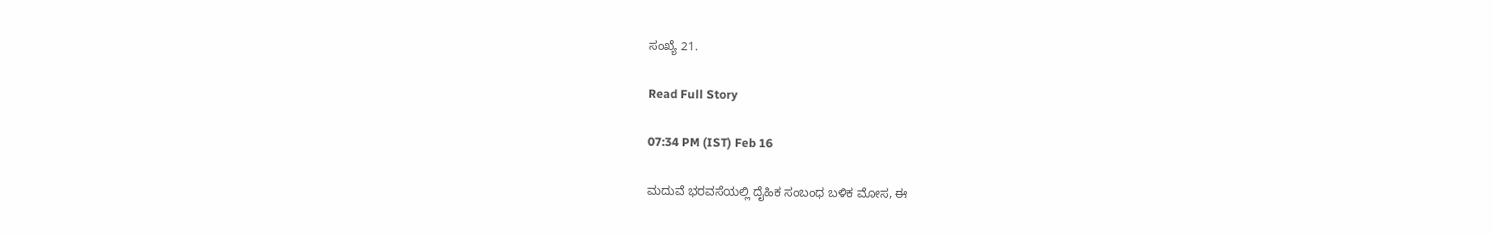ಸಂಖ್ಯೆ 21.

Read Full Story

07:34 PM (IST) Feb 16

ಮದುವೆ ಭರವಸೆಯಲ್ಲಿ ದೈಹಿಕ ಸಂಬಂಧ ಬಳಿಕ ಮೋಸ, ಈ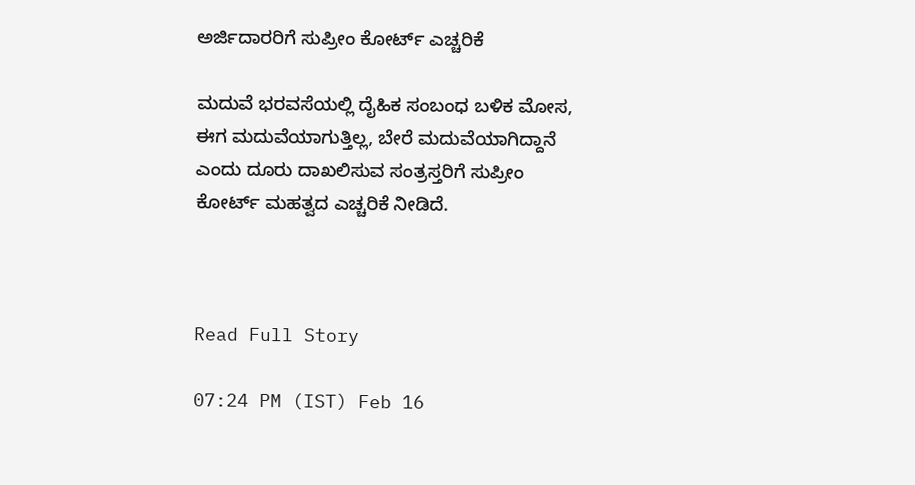ಅರ್ಜಿದಾರರಿಗೆ ಸುಪ್ರೀಂ ಕೋರ್ಟ್ ಎಚ್ಚರಿಕೆ

ಮದುವೆ ಭರವಸೆಯಲ್ಲಿ ದೈಹಿಕ ಸಂಬಂಧ ಬಳಿಕ ಮೋಸ, ಈಗ ಮದುವೆಯಾಗುತ್ತಿಲ್ಲ, ಬೇರೆ ಮದುವೆಯಾಗಿದ್ದಾನೆ ಎಂದು ದೂರು ದಾಖಲಿಸುವ ಸಂತ್ರಸ್ತರಿಗೆ ಸುಪ್ರೀಂ ಕೋರ್ಟ್ ಮಹತ್ವದ ಎಚ್ಚರಿಕೆ ನೀಡಿದೆ.



Read Full Story

07:24 PM (IST) Feb 16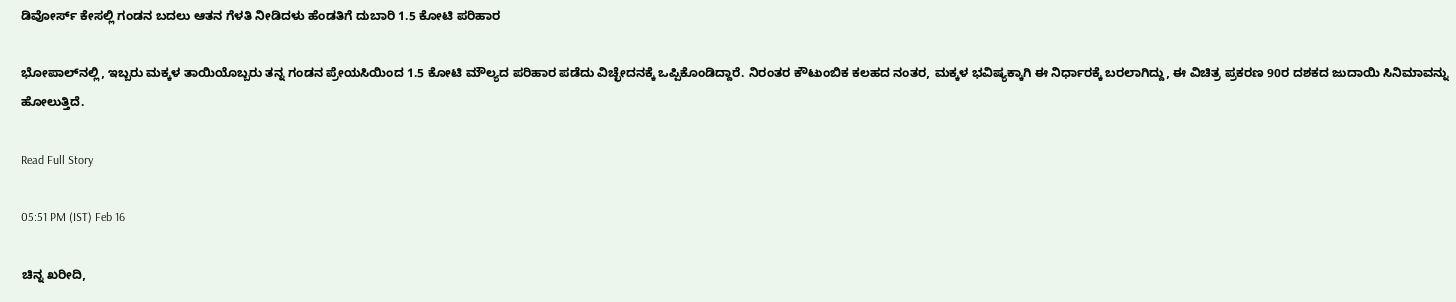ಡಿವೋರ್ಸ್‌ ಕೇಸಲ್ಲಿ ಗಂಡನ ಬದಲು ಆತನ ಗೆಳತಿ ನೀಡಿದಳು ಹೆಂಡತಿಗೆ ದುಬಾರಿ 1.5 ಕೋಟಿ ಪರಿಹಾರ

ಭೋಪಾಲ್‌ನಲ್ಲಿ, ಇಬ್ಬರು ಮಕ್ಕಳ ತಾಯಿಯೊಬ್ಬರು ತನ್ನ ಗಂಡನ ಪ್ರೇಯಸಿಯಿಂದ 1.5 ಕೋಟಿ ಮೌಲ್ಯದ ಪರಿಹಾರ ಪಡೆದು ವಿಚ್ಛೇದನಕ್ಕೆ ಒಪ್ಪಿಕೊಂಡಿದ್ದಾರೆ. ನಿರಂತರ ಕೌಟುಂಬಿಕ ಕಲಹದ ನಂತರ, ಮಕ್ಕಳ ಭವಿಷ್ಯಕ್ಕಾಗಿ ಈ ನಿರ್ಧಾರಕ್ಕೆ ಬರಲಾಗಿದ್ದು, ಈ ವಿಚಿತ್ರ ಪ್ರಕರಣ 90ರ ದಶಕದ ಜುದಾಯಿ ಸಿನಿಮಾವನ್ನು ಹೋಲುತ್ತಿದೆ.

Read Full Story

05:51 PM (IST) Feb 16

ಚಿನ್ನ ಖರೀದಿ,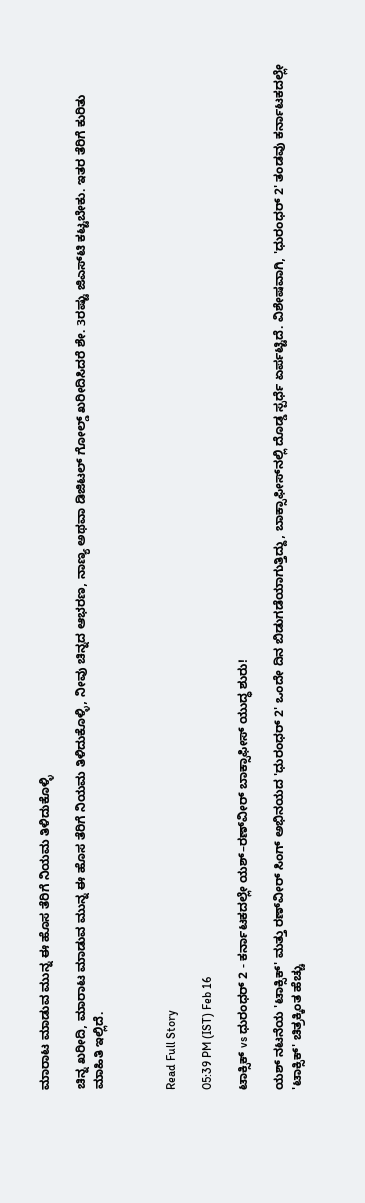ಮಾರಾಟ ಮಾಡುವ ಮುನ್ನ ಈ ಹೊಸ ತೆರಿಗೆ ನಿಯಮ ತಿಳಿದುಕೊಳ್ಳಿ

ಚಿನ್ನ ಖರೀದಿ, ಮಾರಾಟ ಮಾಡುವ ಮುನ್ನ ಈ ಹೊಸ ತೆರಿಗೆ ನಿಯಮ ತಿಳಿದುಕೊಳ್ಳಿ, ನೀವು ಚಿನ್ನದ ಆಭರಣ, ನಾಣ್ಯ ಅಥವಾ ಡಿಜಿಟಲ್ ಗೋಲ್ಡ್ ಖರೀದಿಸಿದರೆ ಶೇ. 3ರಷ್ಟು ಜಿಎಸ್‌ಟಿ ಕಟ್ಟಬೇಕು. ಇತರ ತೆರಿಗೆ ಕುರಿತು ಮಾಹಿತಿ ಇಲ್ಲಿದೆ.



Read Full Story

05:39 PM (IST) Feb 16

ಟಾಕ್ಸಿಕ್ vs ಧುರಂಧರ್ 2 - ಕರ್ನಾಟಕದಲ್ಲೇ ಯಶ್–ರಣ್‌ವೀರ್ ಬಾಕ್ಸಾಫೀಸ್ ಯುದ್ಧ ಶುರು!

ಯಶ್ ನಟನೆಯ 'ಟಾಕ್ಸಿಕ್' ಮತ್ತು ರಣ್‌ವೀರ್ ಸಿಂಗ್ ಅಭಿನಯದ 'ಧುರಂಧರ್ 2' ಒಂದೇ ದಿನ ಬಿಡುಗಡೆಯಾಗುತ್ತಿದ್ದು, ಬಾಕ್ಸಾಫೀಸ್‌ನಲ್ಲಿ ದೊಡ್ಡ ಸ್ಪರ್ಧೆ ಏರ್ಪಟ್ಟಿದೆ. ವಿಶೇಷವಾಗಿ, 'ಧುರಂಧರ್ 2' ತಂಡವು ಕರ್ನಾಟಕದಲ್ಲೇ 'ಟಾಕ್ಸಿಕ್' ಚಿತ್ರಕ್ಕಿಂತ ಹೆಚ್ಚು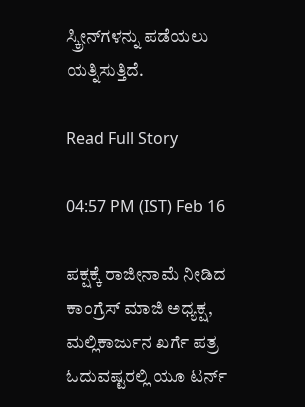ಸ್ಕ್ರೀನ್‌ಗಳನ್ನು ಪಡೆಯಲು ಯತ್ನಿಸುತ್ತಿದೆ.

Read Full Story

04:57 PM (IST) Feb 16

ಪಕ್ಷಕ್ಕೆ ರಾಜೀನಾಮೆ ನೀಡಿದ ಕಾಂಗ್ರೆಸ್ ಮಾಜಿ ಅಧ್ಯಕ್ಷ, ಮಲ್ಲಿಕಾರ್ಜುನ ಖರ್ಗೆ ಪತ್ರ ಓದುವಷ್ಟರಲ್ಲಿ ಯೂ ಟರ್ನ್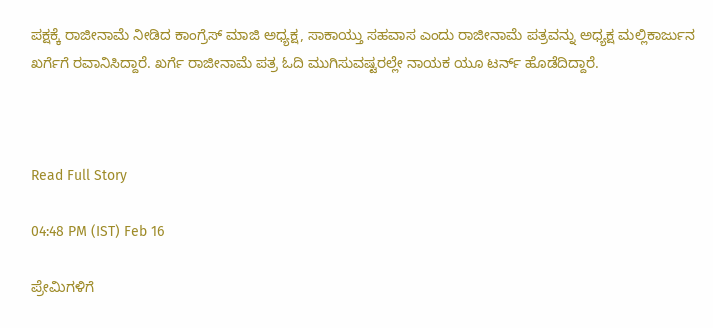ಪಕ್ಷಕ್ಕೆ ರಾಜೀನಾಮೆ ನೀಡಿದ ಕಾಂಗ್ರೆಸ್ ಮಾಜಿ ಅಧ್ಯಕ್ಷ, ಸಾಕಾಯ್ತು ಸಹವಾಸ ಎಂದು ರಾಜೀನಾಮೆ ಪತ್ರವನ್ನು ಅಧ್ಯಕ್ಷ ಮಲ್ಲಿಕಾರ್ಜುನ ಖರ್ಗೆಗೆ ರವಾನಿಸಿದ್ದಾರೆ. ಖರ್ಗೆ ರಾಜೀನಾಮೆ ಪತ್ರ ಓದಿ ಮುಗಿಸುವಷ್ಟರಲ್ಲೇ ನಾಯಕ ಯೂ ಟರ್ನ್ ಹೊಡೆದಿದ್ದಾರೆ.



Read Full Story

04:48 PM (IST) Feb 16

ಪ್ರೇಮಿಗಳಿಗೆ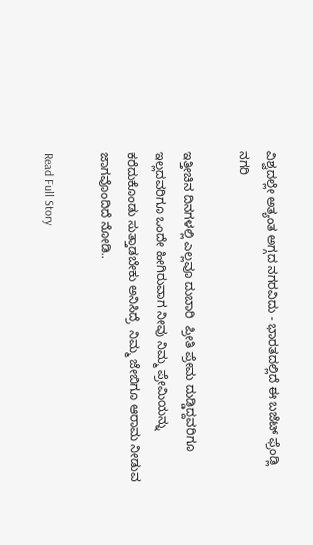ವಿಶ್ವದಲ್ಲೇ ಅತ್ಯಂತ ಅಗ್ಗದ ನಗರವಿದು - ಭಾರತದಲ್ಲಿದೆ ಈ ಬಜೆಟ್ ಫ್ರೆಂಡ್ಲಿ ನಗರಿ

ಇತ್ತೀಚಿನ ದಿನಗಳಲ್ಲಿ ಎಲ್ಲವೂ ದುಬಾರಿ  ಪ್ರೀತಿ ಪ್ರೇಮ ದುಡ್ಡಿದ್ದವರಿಗೂ ಇಲ್ಲದವರಿಗೂ ಒಂದೇ ಹೀಗಿರುವಾಗ ನೀವು ನಿಮ್ಮ ಪ್ರೇಮಿಯನ್ನು ಕರೆದುಕೊಂಡು ಸುತ್ತಾಡಬೇಕು ಅನಿಸಿದ್ರೆ  ನಿಮ್ಮ ಜೇಬಿಗೂ ಆರಾಮ ನೀಡುವ ಜಾಗವೊಂದಿದೆ ನೋಡಿ..

Read Full Story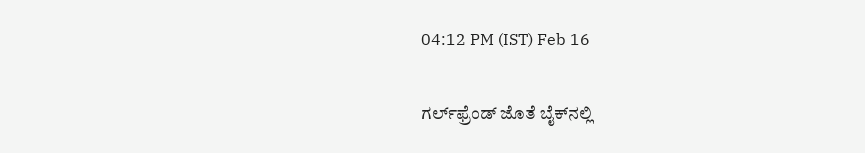04:12 PM (IST) Feb 16

ಗರ್ಲ್‌ಫ್ರೆಂಡ್ ಜೊತೆ ಬೈಕ್‌ನಲ್ಲಿ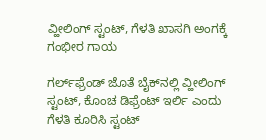ವ್ಹೀಲಿಂಗ್ ಸ್ಟಂಟ್, ಗೆಳತಿ ಖಾಸಗಿ ಅಂಗಕ್ಕೆ ಗಂಭೀರ ಗಾಯ

ಗರ್ಲ್‌ಫ್ರೆಂಡ್ ಜೊತೆ ಬೈಕ್‌ನಲ್ಲಿ ವ್ಹೀಲಿಂಗ್ ಸ್ಟಂಟ್, ಕೊಂಚ ಡಿಫ್ರೆಂಟ್ ಇರ್ಲಿ ಎಂದು ಗೆಳತಿ ಕೂರಿಸಿ ಸ್ಟಂಟ್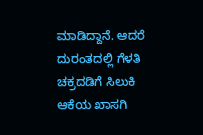ಮಾಡಿದ್ದಾನೆ. ಆದರೆ ದುರಂತದಲ್ಲಿ ಗೆಳತಿ ಚಕ್ರದಡಿಗೆ ಸಿಲುಕಿ ಆಕೆಯ ಖಾಸಗಿ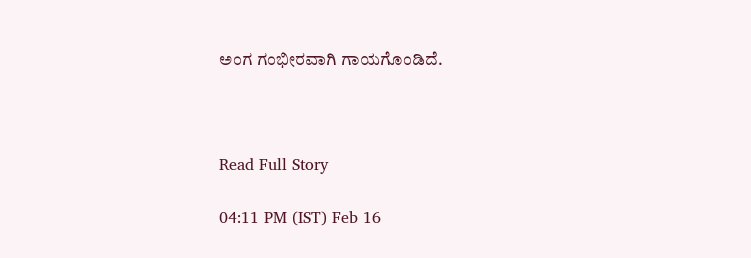ಅಂಗ ಗಂಭೀರವಾಗಿ ಗಾಯಗೊಂಡಿದೆ.



Read Full Story

04:11 PM (IST) Feb 16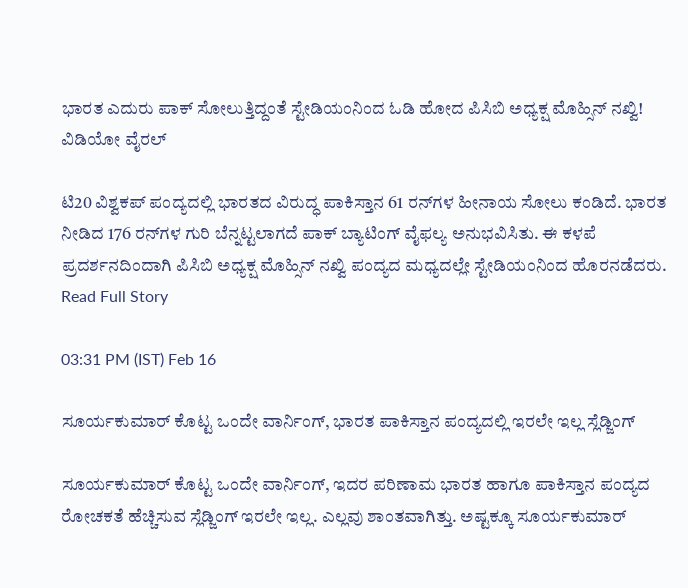ಭಾರತ ಎದುರು ಪಾಕ್ ಸೋಲುತ್ತಿದ್ದಂತೆ ಸ್ಟೇಡಿಯಂನಿಂದ ಓಡಿ ಹೋದ ಪಿಸಿಬಿ ಅಧ್ಯಕ್ಷ ಮೊಹ್ಸಿನ್ ನಖ್ವಿ! ವಿಡಿಯೋ ವೈರಲ್

ಟಿ20 ವಿಶ್ವಕಪ್ ಪಂದ್ಯದಲ್ಲಿ ಭಾರತದ ವಿರುದ್ಧ ಪಾಕಿಸ್ತಾನ 61 ರನ್‌ಗಳ ಹೀನಾಯ ಸೋಲು ಕಂಡಿದೆ. ಭಾರತ ನೀಡಿದ 176 ರನ್‌ಗಳ ಗುರಿ ಬೆನ್ನಟ್ಟಲಾಗದೆ ಪಾಕ್ ಬ್ಯಾಟಿಂಗ್ ವೈಫಲ್ಯ ಅನುಭವಿಸಿತು. ಈ ಕಳಪೆ ಪ್ರದರ್ಶನದಿಂದಾಗಿ ಪಿಸಿಬಿ ಅಧ್ಯಕ್ಷ ಮೊಹ್ಸಿನ್ ನಖ್ವಿ ಪಂದ್ಯದ ಮಧ್ಯದಲ್ಲೇ ಸ್ಟೇಡಿಯಂನಿಂದ ಹೊರನಡೆದರು.
Read Full Story

03:31 PM (IST) Feb 16

ಸೂರ್ಯಕುಮಾರ್ ಕೊಟ್ಟ ಒಂದೇ ವಾರ್ನಿಂಗ್, ಭಾರತ ಪಾಕಿಸ್ತಾನ ಪಂದ್ಯದಲ್ಲಿ ಇರಲೇ ಇಲ್ಲ ಸ್ಲೆಡ್ಜಿಂಗ್

ಸೂರ್ಯಕುಮಾರ್ ಕೊಟ್ಟ ಒಂದೇ ವಾರ್ನಿಂಗ್, ಇದರ ಪರಿಣಾಮ ಭಾರತ ಹಾಗೂ ಪಾಕಿಸ್ತಾನ ಪಂದ್ಯದ ರೋಚಕತೆ ಹೆಚ್ಚಿಸುವ ಸ್ಲೆಡ್ಜಿಂಗ್ ಇರಲೇ ಇಲ್ಲ. ಎಲ್ಲವು ಶಾಂತವಾಗಿತ್ತು. ಅಷ್ಟಕ್ಕೂ ಸೂರ್ಯಕುಮಾರ್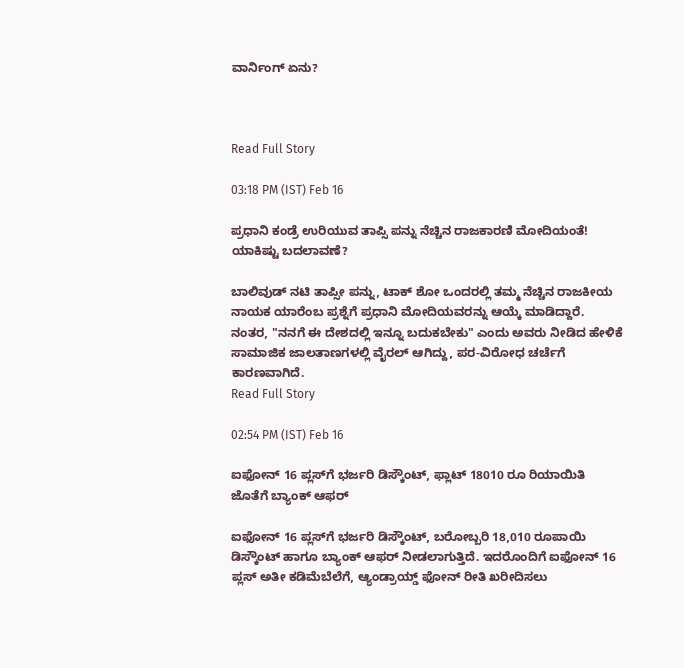ವಾರ್ನಿಂಗ್ ಏನು?



Read Full Story

03:18 PM (IST) Feb 16

ಪ್ರಧಾನಿ ಕಂಡ್ರೆ ಉರಿಯುವ ತಾಪ್ಸಿ ಪನ್ನು ನೆಚ್ಚಿನ ರಾಜಕಾರಣಿ ಮೋದಿಯಂತೆ! ಯಾಕಿಷ್ಟು ಬದಲಾವಣೆ?

ಬಾಲಿವುಡ್ ನಟಿ ತಾಪ್ಸೀ ಪನ್ನು, ಟಾಕ್ ಶೋ ಒಂದರಲ್ಲಿ ತಮ್ಮ ನೆಚ್ಚಿನ ರಾಜಕೀಯ ನಾಯಕ ಯಾರೆಂಬ ಪ್ರಶ್ನೆಗೆ ಪ್ರಧಾನಿ ಮೋದಿಯವರನ್ನು ಆಯ್ಕೆ ಮಾಡಿದ್ದಾರೆ. ನಂತರ, "ನನಗೆ ಈ ದೇಶದಲ್ಲಿ ಇನ್ನೂ ಬದುಕಬೇಕು" ಎಂದು ಅವರು ನೀಡಿದ ಹೇಳಿಕೆ ಸಾಮಾಜಿಕ ಜಾಲತಾಣಗಳಲ್ಲಿ ವೈರಲ್ ಆಗಿದ್ದು, ಪರ-ವಿರೋಧ ಚರ್ಚೆಗೆ ಕಾರಣವಾಗಿದೆ.
Read Full Story

02:54 PM (IST) Feb 16

ಐಫೋನ್ 16 ಪ್ಲಸ್‌ಗೆ ಭರ್ಜರಿ ಡಿಸ್ಕೌಂಟ್, ಫ್ಲಾಟ್ 18010 ರೂ ರಿಯಾಯಿತಿ ಜೊತೆಗೆ ಬ್ಯಾಂಕ್ ಆಫರ್

ಐಫೋನ್ 16 ಪ್ಲಸ್‌ಗೆ ಭರ್ಜರಿ ಡಿಸ್ಕೌಂಟ್, ಬರೋಬ್ಬರಿ 18,010 ರೂಪಾಯಿ ಡಿಸ್ಕೌಂಟ್ ಹಾಗೂ ಬ್ಯಾಂಕ್ ಆಫರ್ ನೀಡಲಾಗುತ್ತಿದೆ. ಇದರೊಂದಿಗೆ ಐಫೋನ್ 16 ಪ್ಲಸ್ ಅತೀ ಕಡಿಮೆಬೆಲೆಗೆ, ಆ್ಯಂಡ್ರಾಯ್ಡ್ ಫೋನ್ ರೀತಿ ಖರೀದಿಸಲು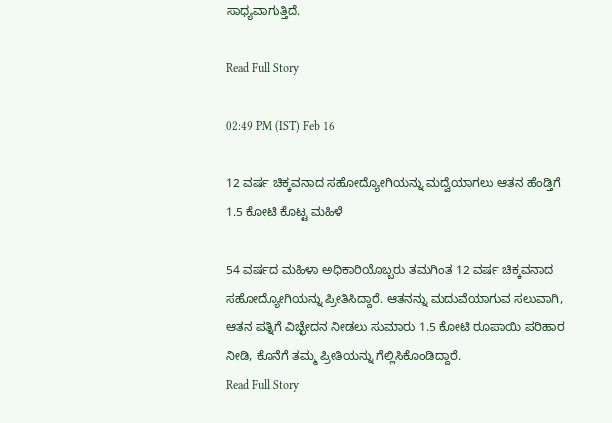ಸಾಧ್ಯವಾಗುತ್ತಿದೆ.

Read Full Story

02:49 PM (IST) Feb 16

12 ವರ್ಷ ಚಿಕ್ಕವನಾದ ಸಹೋದ್ಯೋಗಿಯನ್ನು ಮದ್ವೆಯಾಗಲು ಆತನ ಹೆಂಡ್ತಿಗೆ 1.5 ಕೋಟಿ ಕೊಟ್ಟ ಮಹಿಳೆ

54 ವರ್ಷದ ಮಹಿಳಾ ಅಧಿಕಾರಿಯೊಬ್ಬರು ತಮಗಿಂತ 12 ವರ್ಷ ಚಿಕ್ಕವನಾದ ಸಹೋದ್ಯೋಗಿಯನ್ನು ಪ್ರೀತಿಸಿದ್ದಾರೆ. ಆತನನ್ನು ಮದುವೆಯಾಗುವ ಸಲುವಾಗಿ, ಆತನ ಪತ್ನಿಗೆ ವಿಚ್ಛೇದನ ನೀಡಲು ಸುಮಾರು 1.5 ಕೋಟಿ ರೂಪಾಯಿ ಪರಿಹಾರ ನೀಡಿ, ಕೊನೆಗೆ ತಮ್ಮ ಪ್ರೀತಿಯನ್ನು ಗೆಲ್ಲಿಸಿಕೊಂಡಿದ್ದಾರೆ.
Read Full Story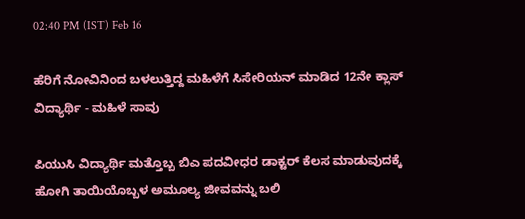02:40 PM (IST) Feb 16

ಹೆರಿಗೆ ನೋವಿನಿಂದ ಬಳಲುತ್ತಿದ್ದ ಮಹಿಳೆಗೆ ಸಿಸೇರಿಯನ್ ಮಾಡಿದ 12ನೇ ಕ್ಲಾಸ್ ವಿದ್ಯಾರ್ಥಿ - ಮಹಿಳೆ ಸಾವು

ಪಿಯುಸಿ ವಿದ್ಯಾರ್ಥಿ ಮತ್ತೊಬ್ಬ ಬಿಎ ಪದವೀಧರ ಡಾಕ್ಟರ್ ಕೆಲಸ ಮಾಡುವುದಕ್ಕೆ ಹೋಗಿ ತಾಯಿಯೊಬ್ಬಳ ಅಮೂಲ್ಯ ಜೀವವನ್ನು ಬಲಿ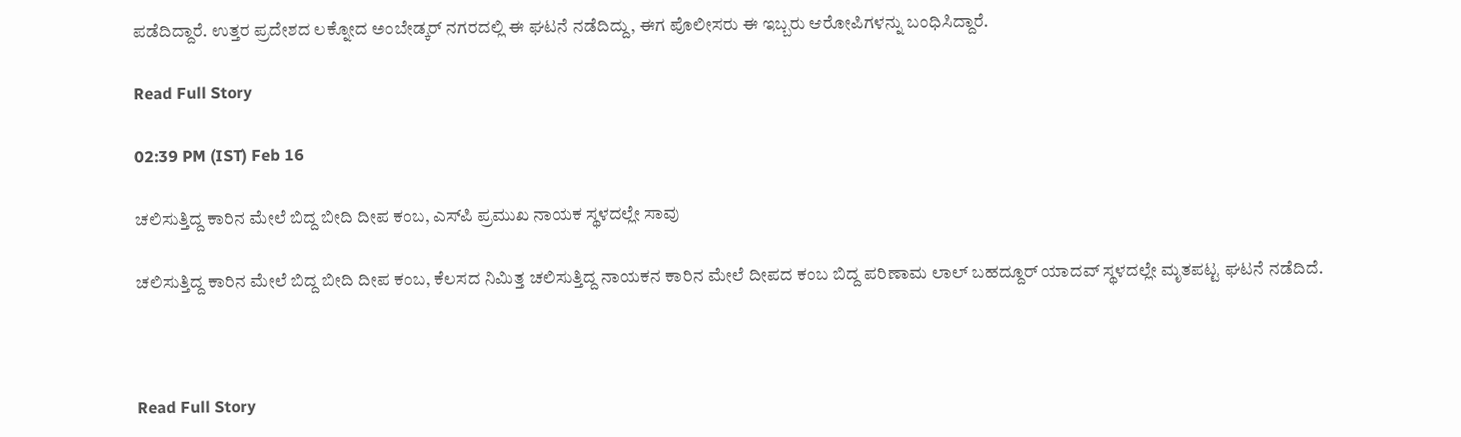ಪಡೆದಿದ್ದಾರೆ. ಉತ್ತರ ಪ್ರದೇಶದ ಲಕ್ನೋದ ಅಂಬೇಡ್ಕರ್ ನಗರದಲ್ಲಿ ಈ ಘಟನೆ ನಡೆದಿದ್ದು, ಈಗ ಪೊಲೀಸರು ಈ ಇಬ್ಬರು ಆರೋಪಿಗಳನ್ನು ಬಂಧಿಸಿದ್ದಾರೆ.

Read Full Story

02:39 PM (IST) Feb 16

ಚಲಿಸುತ್ತಿದ್ದ ಕಾರಿನ ಮೇಲೆ ಬಿದ್ದ ಬೀದಿ ದೀಪ ಕಂಬ, ಎಸ್‌ಪಿ ಪ್ರಮುಖ ನಾಯಕ ಸ್ಥಳದಲ್ಲೇ ಸಾವು

ಚಲಿಸುತ್ತಿದ್ದ ಕಾರಿನ ಮೇಲೆ ಬಿದ್ದ ಬೀದಿ ದೀಪ ಕಂಬ, ಕೆಲಸದ ನಿಮಿತ್ತ ಚಲಿಸುತ್ತಿದ್ದ ನಾಯಕನ ಕಾರಿನ ಮೇಲೆ ದೀಪದ ಕಂಬ ಬಿದ್ದ ಪರಿಣಾಮ ಲಾಲ್ ಬಹದ್ದೂರ್ ಯಾದವ್ ಸ್ಥಳದಲ್ಲೇ ಮೃತಪಟ್ಟ ಘಟನೆ ನಡೆದಿದೆ.



Read Full Story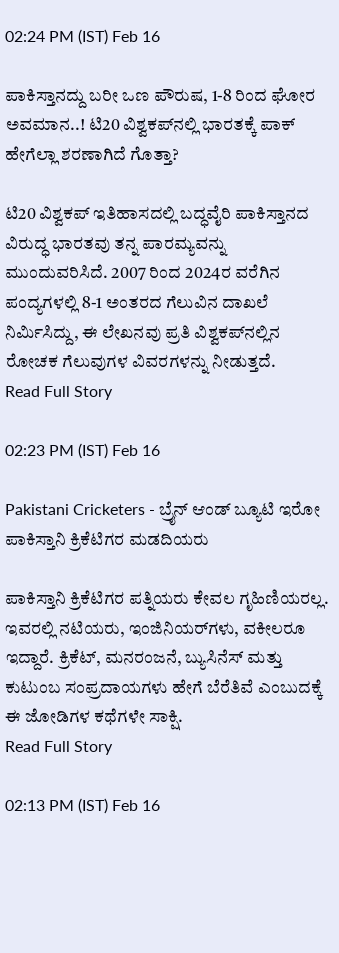02:24 PM (IST) Feb 16

ಪಾಕಿಸ್ತಾನದ್ದು ಬರೀ ಒಣ ಪೌರುಷ, 1-8 ರಿಂದ ಘೋರ ಅವಮಾನ..! ಟಿ20 ವಿಶ್ವಕಪ್‌ನಲ್ಲಿ ಭಾರತಕ್ಕೆ ಪಾಕ್ ಹೇಗೆಲ್ಲಾ ಶರಣಾಗಿದೆ ಗೊತ್ತಾ?

ಟಿ20 ವಿಶ್ವಕಪ್ ಇತಿಹಾಸದಲ್ಲಿ ಬದ್ಧವೈರಿ ಪಾಕಿಸ್ತಾನದ ವಿರುದ್ಧ ಭಾರತವು ತನ್ನ ಪಾರಮ್ಯವನ್ನು ಮುಂದುವರಿಸಿದೆ. 2007 ರಿಂದ 2024ರ ವರೆಗಿನ ಪಂದ್ಯಗಳಲ್ಲಿ 8-1 ಅಂತರದ ಗೆಲುವಿನ ದಾಖಲೆ ನಿರ್ಮಿಸಿದ್ದು, ಈ ಲೇಖನವು ಪ್ರತಿ ವಿಶ್ವಕಪ್‌ನಲ್ಲಿನ ರೋಚಕ ಗೆಲುವುಗಳ ವಿವರಗಳನ್ನು ನೀಡುತ್ತದೆ.
Read Full Story

02:23 PM (IST) Feb 16

Pakistani Cricketers - ಬ್ರೈನ್ ಆಂಡ್ ಬ್ಯೂಟಿ ಇರೋ ಪಾಕಿಸ್ತಾನಿ ಕ್ರಿಕೆಟಿಗರ ಮಡದಿಯರು

ಪಾಕಿಸ್ತಾನಿ ಕ್ರಿಕೆಟಿಗರ ಪತ್ನಿಯರು ಕೇವಲ ಗೃಹಿಣಿಯರಲ್ಲ. ಇವರಲ್ಲಿ ನಟಿಯರು, ಇಂಜಿನಿಯರ್‌ಗಳು, ವಕೀಲರೂ ಇದ್ದಾರೆ. ಕ್ರಿಕೆಟ್, ಮನರಂಜನೆ, ಬ್ಯುಸಿನೆಸ್ ಮತ್ತು ಕುಟುಂಬ ಸಂಪ್ರದಾಯಗಳು ಹೇಗೆ ಬೆರೆತಿವೆ ಎಂಬುದಕ್ಕೆ ಈ ಜೋಡಿಗಳ ಕಥೆಗಳೇ ಸಾಕ್ಷಿ.
Read Full Story

02:13 PM (IST) Feb 16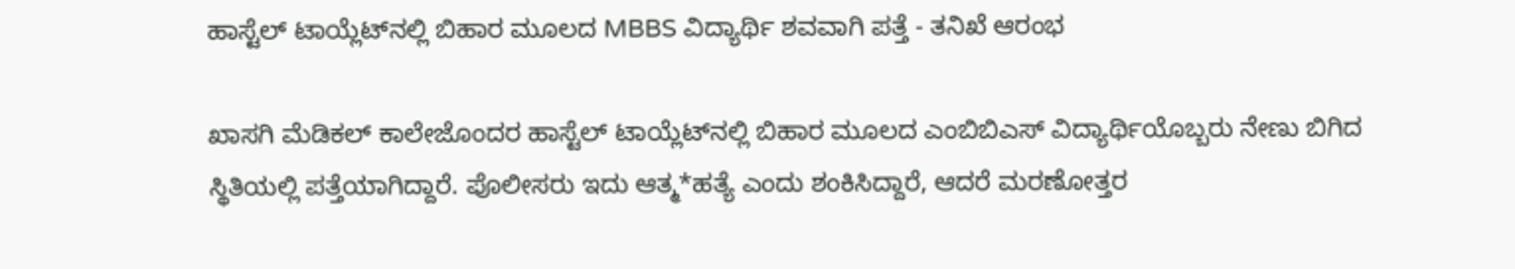ಹಾಸ್ಟೆಲ್‌ ಟಾಯ್ಲೆಟ್‌ನಲ್ಲಿ ಬಿಹಾರ ಮೂಲದ MBBS ವಿದ್ಯಾರ್ಥಿ ಶವವಾಗಿ ಪತ್ತೆ - ತನಿಖೆ ಆರಂಭ

ಖಾಸಗಿ ಮೆಡಿಕಲ್ ಕಾಲೇಜೊಂದರ ಹಾಸ್ಟೆಲ್ ಟಾಯ್ಲೆಟ್‌ನಲ್ಲಿ ಬಿಹಾರ ಮೂಲದ ಎಂಬಿಬಿಎಸ್ ವಿದ್ಯಾರ್ಥಿಯೊಬ್ಬರು ನೇಣು ಬಿಗಿದ ಸ್ಥಿತಿಯಲ್ಲಿ ಪತ್ತೆಯಾಗಿದ್ದಾರೆ. ಪೊಲೀಸರು ಇದು ಆತ್ಮ*ಹತ್ಯೆ ಎಂದು ಶಂಕಿಸಿದ್ದಾರೆ, ಆದರೆ ಮರಣೋತ್ತರ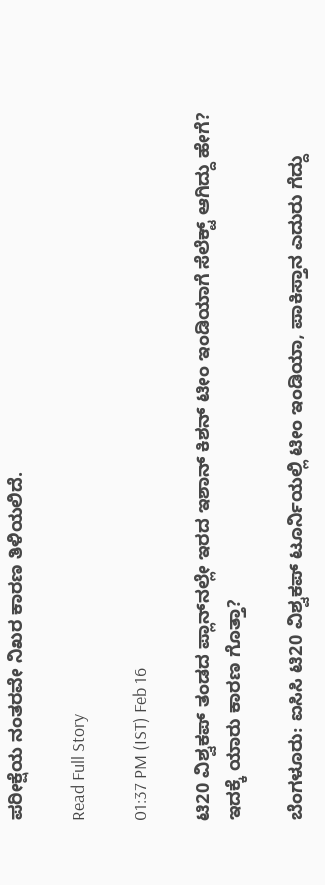ಪರೀಕ್ಷೆಯ ನಂತರವೇ ನಿಖರ ಕಾರಣ ತಿಳಿಯಲಿದೆ.

Read Full Story

01:37 PM (IST) Feb 16

ಟಿ20 ವಿಶ್ವಕಪ್ ತಂಡದ ಪ್ಲಾನ್‌ನಲ್ಲೇ ಇರದ ಇಶಾನ್ ಕಿಶನ್ ಟೀಂ ಇಂಡಿಯಾಗೆ ಸೆಲೆಕ್ಟ್ ಆಗಿದ್ದು ಹೇಗೆ? ಇದಕ್ಕೆ ಯಾರು ಕಾರಣ ಗೊತ್ತಾ?

ಬೆಂಗಳೂರು: ಐಸಿಸಿ ಟಿ20 ವಿಶ್ವಕಪ್ ಟೂರ್ನಿಯಲ್ಲಿ ಟೀಂ ಇಂಡಿಯಾ, ಪಾಕಿಸ್ತಾನ ಎದುರು ಗೆದ್ದು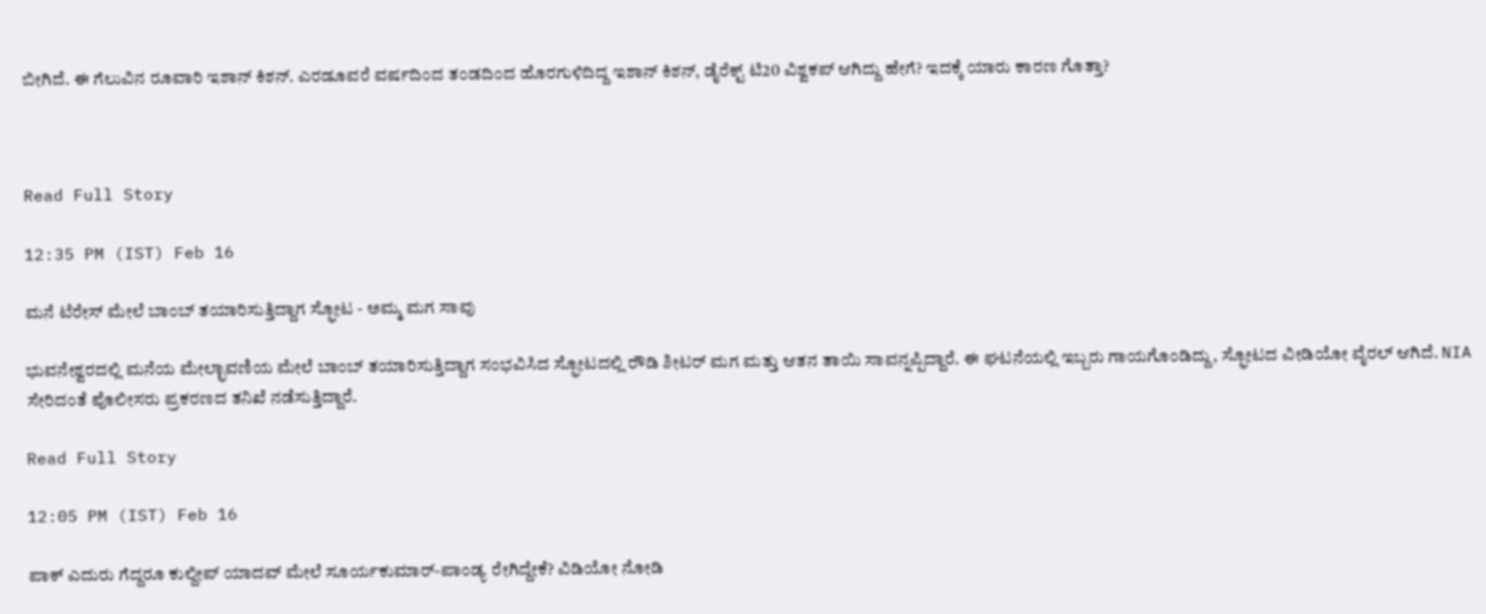ಬೀಗಿದೆ. ಈ ಗೆಲುವಿನ ರೂವಾರಿ ಇಶಾನ್ ಕಿಶನ್. ಎರಡೂವರೆ ವರ್ಷದಿಂದ ತಂಡದಿಂದ ಹೊರಗುಳಿದಿದ್ದ ಇಶಾನ್ ಕಿಶನ್, ಡೈರೆಕ್ಟ್ ಟಿ20 ವಿಶ್ವಕಪ್ ಆಗಿದ್ದು ಹೇಗೆ? ಇದಕ್ಕೆ ಯಾರು ಕಾರಣ ಗೊತ್ತಾ?



Read Full Story

12:35 PM (IST) Feb 16

ಮನೆ ಟೆರೇಸ್ ಮೇಲೆ ಬಾಂಬ್ ತಯಾರಿಸುತ್ತಿದ್ದಾಗ ಸ್ಫೋಟ - ಅಮ್ಮ ಮಗ ಸಾವು

ಭುವನೇಶ್ವರದಲ್ಲಿ ಮನೆಯ ಮೇಲ್ಛಾವಣಿಯ ಮೇಲೆ ಬಾಂಬ್ ತಯಾರಿಸುತ್ತಿದ್ದಾಗ ಸಂಭವಿಸಿದ ಸ್ಫೋಟದಲ್ಲಿ ರೌಡಿ ಶೀಟರ್ ಮಗ ಮತ್ತು ಆತನ ತಾಯಿ ಸಾವನ್ನಪ್ಪಿದ್ದಾರೆ. ಈ ಘಟನೆಯಲ್ಲಿ ಇಬ್ಬರು ಗಾಯಗೊಂಡಿದ್ದು, ಸ್ಫೋಟದ ವೀಡಿಯೋ ವೈರಲ್ ಆಗಿದೆ. NIA ಸೇರಿದಂತೆ ಪೊಲೀಸರು ಪ್ರಕರಣದ ತನಿಖೆ ನಡೆಸುತ್ತಿದ್ದಾರೆ.

Read Full Story

12:05 PM (IST) Feb 16

ಪಾಕ್ ಎದುರು ಗೆದ್ದರೂ ಕುಲ್ದೀಪ್ ಯಾದವ್ ಮೇಲೆ ಸೂರ್ಯಕುಮಾರ್-ಪಾಂಡ್ಯ ರೇಗಿದ್ದೇಕೆ? ವಿಡಿಯೋ ನೋಡಿ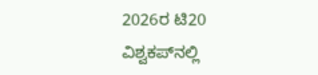2026ರ ಟಿ20 ವಿಶ್ವಕಪ್‌ನಲ್ಲಿ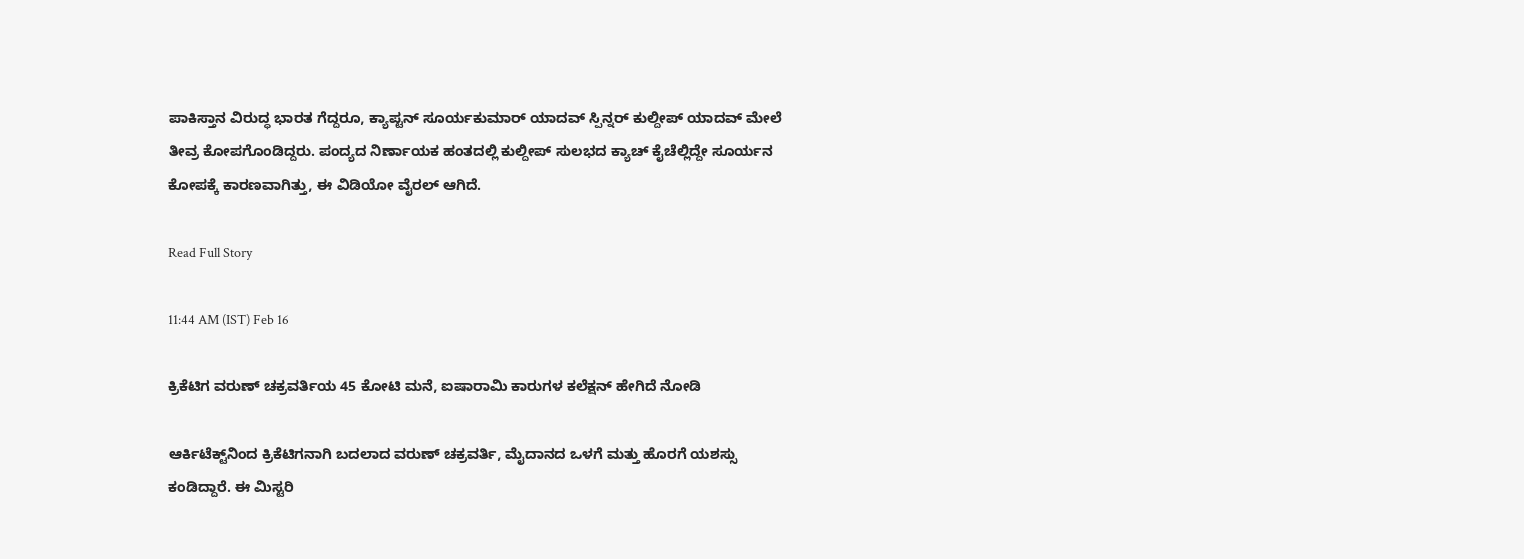ಪಾಕಿಸ್ತಾನ ವಿರುದ್ಧ ಭಾರತ ಗೆದ್ದರೂ, ಕ್ಯಾಪ್ಟನ್ ಸೂರ್ಯಕುಮಾರ್ ಯಾದವ್ ಸ್ಪಿನ್ನರ್ ಕುಲ್ದೀಪ್ ಯಾದವ್ ಮೇಲೆ ತೀವ್ರ ಕೋಪಗೊಂಡಿದ್ದರು. ಪಂದ್ಯದ ನಿರ್ಣಾಯಕ ಹಂತದಲ್ಲಿ ಕುಲ್ದೀಪ್ ಸುಲಭದ ಕ್ಯಾಚ್ ಕೈಚೆಲ್ಲಿದ್ದೇ ಸೂರ್ಯನ ಕೋಪಕ್ಕೆ ಕಾರಣವಾಗಿತ್ತು, ಈ ವಿಡಿಯೋ ವೈರಲ್ ಆಗಿದೆ.

Read Full Story

11:44 AM (IST) Feb 16

ಕ್ರಿಕೆಟಿಗ ವರುಣ್ ಚಕ್ರವರ್ತಿಯ 45 ಕೋಟಿ ಮನೆ, ಐಷಾರಾಮಿ ಕಾರುಗಳ ಕಲೆಕ್ಷನ್ ಹೇಗಿದೆ ನೋಡಿ

ಆರ್ಕಿಟೆಕ್ಟ್‌ನಿಂದ ಕ್ರಿಕೆಟಿಗನಾಗಿ ಬದಲಾದ ವರುಣ್ ಚಕ್ರವರ್ತಿ, ಮೈದಾನದ ಒಳಗೆ ಮತ್ತು ಹೊರಗೆ ಯಶಸ್ಸು ಕಂಡಿದ್ದಾರೆ. ಈ ಮಿಸ್ಟರಿ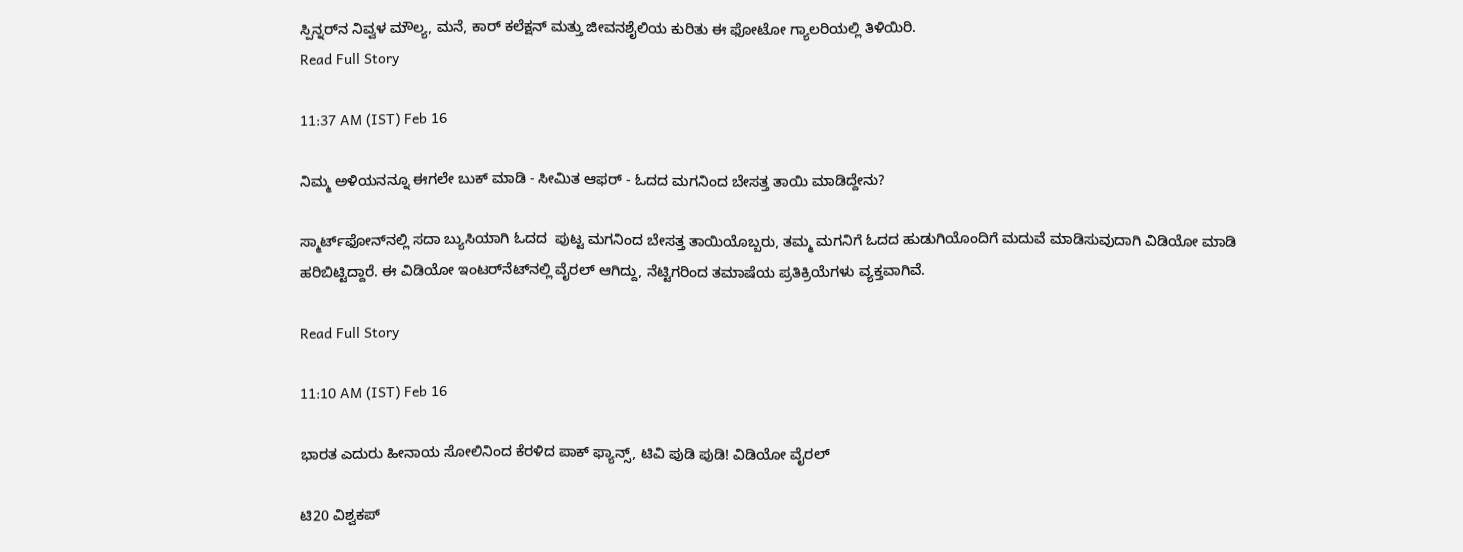ಸ್ಪಿನ್ನರ್‌ನ ನಿವ್ವಳ ಮೌಲ್ಯ, ಮನೆ, ಕಾರ್ ಕಲೆಕ್ಷನ್ ಮತ್ತು ಜೀವನಶೈಲಿಯ ಕುರಿತು ಈ ಫೋಟೋ ಗ್ಯಾಲರಿಯಲ್ಲಿ ತಿಳಿಯಿರಿ.
Read Full Story

11:37 AM (IST) Feb 16

ನಿಮ್ಮ ಅಳಿಯನನ್ನೂ ಈಗಲೇ ಬುಕ್ ಮಾಡಿ - ಸೀಮಿತ ಆಫರ್ - ಓದದ ಮಗನಿಂದ ಬೇಸತ್ತ ತಾಯಿ ಮಾಡಿದ್ದೇನು?

ಸ್ಮಾರ್ಟ್‌ಫೋನ್‌ನಲ್ಲಿ ಸದಾ ಬ್ಯುಸಿಯಾಗಿ ಓದದ  ಪುಟ್ಟ ಮಗನಿಂದ ಬೇಸತ್ತ ತಾಯಿಯೊಬ್ಬರು, ತಮ್ಮ ಮಗನಿಗೆ ಓದದ ಹುಡುಗಿಯೊಂದಿಗೆ ಮದುವೆ ಮಾಡಿಸುವುದಾಗಿ ವಿಡಿಯೋ ಮಾಡಿ ಹರಿಬಿಟ್ಟಿದ್ದಾರೆ. ಈ ವಿಡಿಯೋ ಇಂಟರ್‌ನೆಟ್‌ನಲ್ಲಿ ವೈರಲ್ ಆಗಿದ್ದು, ನೆಟ್ಟಿಗರಿಂದ ತಮಾಷೆಯ ಪ್ರತಿಕ್ರಿಯೆಗಳು ವ್ಯಕ್ತವಾಗಿವೆ.

Read Full Story

11:10 AM (IST) Feb 16

ಭಾರತ ಎದುರು ಹೀನಾಯ ಸೋಲಿನಿಂದ ಕೆರಳಿದ ಪಾಕ್ ಫ್ಯಾನ್ಸ್, ಟಿವಿ ಪುಡಿ ಪುಡಿ! ವಿಡಿಯೋ ವೈರಲ್

ಟಿ20 ವಿಶ್ವಕಪ್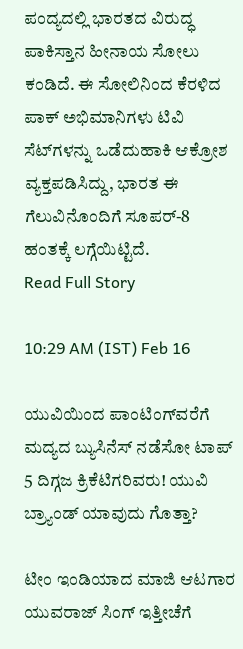ಪಂದ್ಯದಲ್ಲಿ ಭಾರತದ ವಿರುದ್ಧ ಪಾಕಿಸ್ತಾನ ಹೀನಾಯ ಸೋಲು ಕಂಡಿದೆ. ಈ ಸೋಲಿನಿಂದ ಕೆರಳಿದ ಪಾಕ್ ಅಭಿಮಾನಿಗಳು ಟಿವಿ ಸೆಟ್‌ಗಳನ್ನು ಒಡೆದುಹಾಕಿ ಆಕ್ರೋಶ ವ್ಯಕ್ತಪಡಿಸಿದ್ದು, ಭಾರತ ಈ ಗೆಲುವಿನೊಂದಿಗೆ ಸೂಪರ್-8 ಹಂತಕ್ಕೆ ಲಗ್ಗೆಯಿಟ್ಟಿದೆ.
Read Full Story

10:29 AM (IST) Feb 16

ಯುವಿಯಿಂದ ಪಾಂಟಿಂಗ್‌ವರೆಗೆ ಮದ್ಯದ ಬ್ಯುಸಿನೆಸ್ ನಡೆಸೋ ಟಾಪ್ 5 ದಿಗ್ಗಜ ಕ್ರಿಕೆಟಿಗರಿವರು! ಯುವಿ ಬ್ರ್ಯಾಂಡ್ ಯಾವುದು ಗೊತ್ತಾ?

ಟೀಂ ಇಂಡಿಯಾದ ಮಾಜಿ ಆಟಗಾರ ಯುವರಾಜ್ ಸಿಂಗ್ ಇತ್ತೀಚೆಗೆ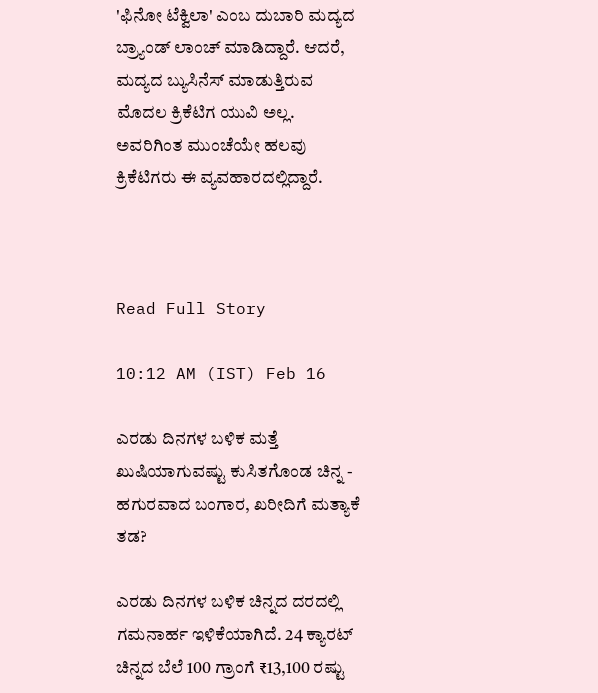'ಫಿನೋ ಟೆಕ್ವಿಲಾ' ಎಂಬ ದುಬಾರಿ ಮದ್ಯದ ಬ್ರ್ಯಾಂಡ್ ಲಾಂಚ್ ಮಾಡಿದ್ದಾರೆ. ಆದರೆ, ಮದ್ಯದ ಬ್ಯುಸಿನೆಸ್ ಮಾಡುತ್ತಿರುವ ಮೊದಲ ಕ್ರಿಕೆಟಿಗ ಯುವಿ ಅಲ್ಲ. ಅವರಿಗಿಂತ ಮುಂಚೆಯೇ ಹಲವು ಕ್ರಿಕೆಟಿಗರು ಈ ವ್ಯವಹಾರದಲ್ಲಿದ್ದಾರೆ.



Read Full Story

10:12 AM (IST) Feb 16

ಎರಡು ದಿನಗಳ ಬಳಿಕ ಮತ್ತೆ ಖುಷಿಯಾಗುವಷ್ಟು ಕುಸಿತಗೊಂಡ ಚಿನ್ನ - ಹಗುರವಾದ ಬಂಗಾರ, ಖರೀದಿಗೆ ಮತ್ಯಾಕೆ ತಡ?

ಎರಡು ದಿನಗಳ ಬಳಿಕ ಚಿನ್ನದ ದರದಲ್ಲಿ ಗಮನಾರ್ಹ ಇಳಿಕೆಯಾಗಿದೆ. 24 ಕ್ಯಾರಟ್ ಚಿನ್ನದ ಬೆಲೆ 100 ಗ್ರಾಂಗೆ ₹13,100 ರಷ್ಟು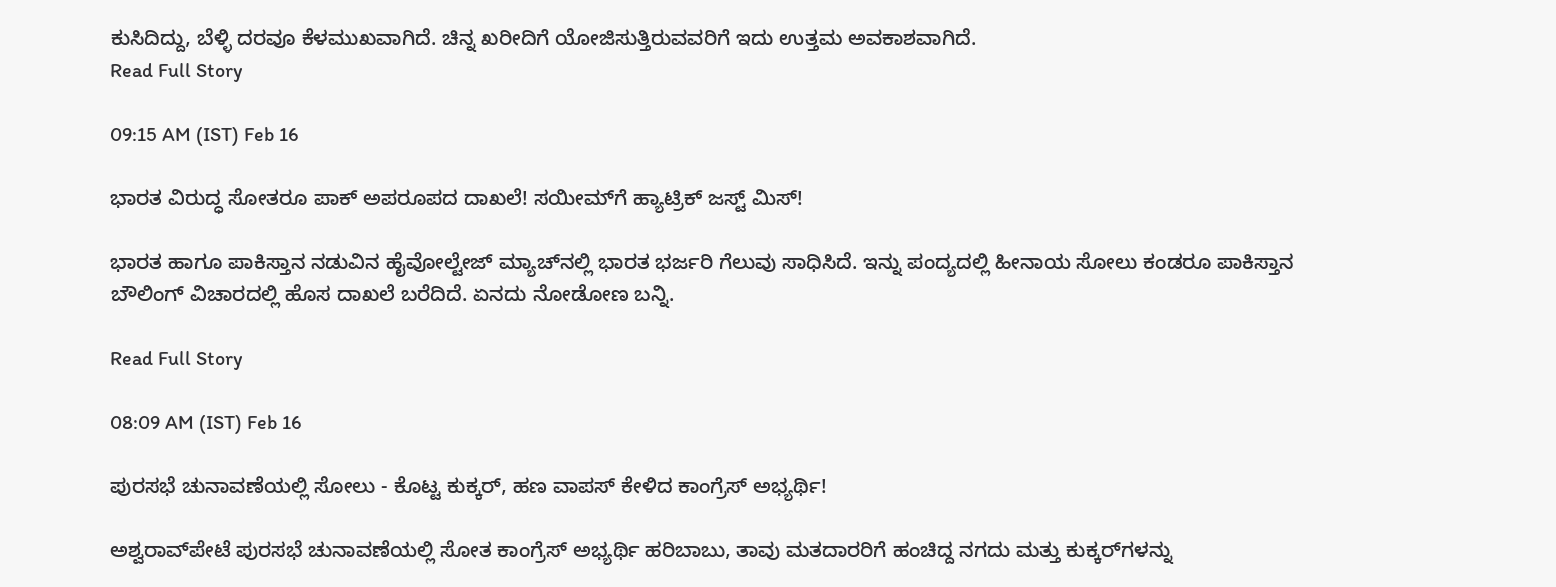ಕುಸಿದಿದ್ದು, ಬೆಳ್ಳಿ ದರವೂ ಕೆಳಮುಖವಾಗಿದೆ. ಚಿನ್ನ ಖರೀದಿಗೆ ಯೋಜಿಸುತ್ತಿರುವವರಿಗೆ ಇದು ಉತ್ತಮ ಅವಕಾಶವಾಗಿದೆ.
Read Full Story

09:15 AM (IST) Feb 16

ಭಾರತ ವಿರುದ್ಧ ಸೋತರೂ ಪಾಕ್ ಅಪರೂಪದ ದಾಖಲೆ! ಸಯೀಮ್‌ಗೆ ಹ್ಯಾಟ್ರಿಕ್ ಜಸ್ಟ್ ಮಿಸ್!

ಭಾರತ ಹಾಗೂ ಪಾಕಿಸ್ತಾನ ನಡುವಿನ ಹೈವೋಲ್ಟೇಜ್ ಮ್ಯಾಚ್‌ನಲ್ಲಿ ಭಾರತ ಭರ್ಜರಿ ಗೆಲುವು ಸಾಧಿಸಿದೆ. ಇನ್ನು ಪಂದ್ಯದಲ್ಲಿ ಹೀನಾಯ ಸೋಲು ಕಂಡರೂ ಪಾಕಿಸ್ತಾನ ಬೌಲಿಂಗ್ ವಿಚಾರದಲ್ಲಿ ಹೊಸ ದಾಖಲೆ ಬರೆದಿದೆ. ಏನದು ನೋಡೋಣ ಬನ್ನಿ.

Read Full Story

08:09 AM (IST) Feb 16

ಪುರಸಭೆ ಚುನಾವಣೆಯಲ್ಲಿ ಸೋಲು - ಕೊಟ್ಟ ಕುಕ್ಕರ್, ಹಣ ವಾಪಸ್ ಕೇಳಿದ ಕಾಂಗ್ರೆಸ್ ಅಭ್ಯರ್ಥಿ!

ಅಶ್ವರಾವ್‌ಪೇಟೆ ಪುರಸಭೆ ಚುನಾವಣೆಯಲ್ಲಿ ಸೋತ ಕಾಂಗ್ರೆಸ್ ಅಭ್ಯರ್ಥಿ ಹರಿಬಾಬು, ತಾವು ಮತದಾರರಿಗೆ ಹಂಚಿದ್ದ ನಗದು ಮತ್ತು ಕುಕ್ಕರ್‌ಗಳನ್ನು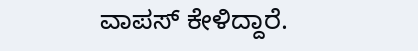ವಾಪಸ್ ಕೇಳಿದ್ದಾರೆ.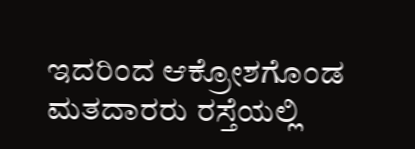ಇದರಿಂದ ಆಕ್ರೋಶಗೊಂಡ ಮತದಾರರು ರಸ್ತೆಯಲ್ಲಿ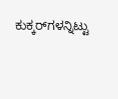ಕುಕ್ಕರ್‌ಗಳನ್ನಿಟ್ಟು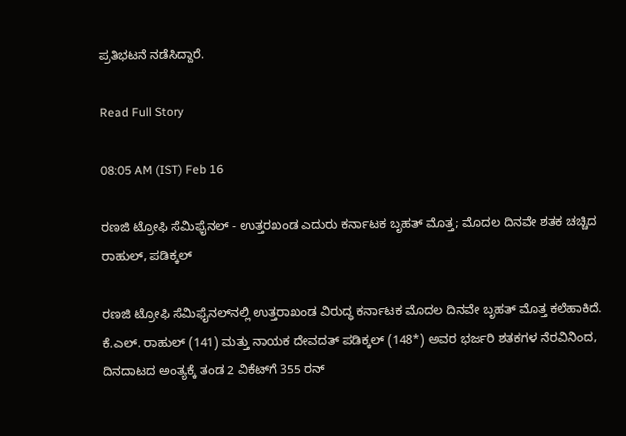ಪ್ರತಿಭಟನೆ ನಡೆಸಿದ್ದಾರೆ.

Read Full Story

08:05 AM (IST) Feb 16

ರಣಜಿ ಟ್ರೋಫಿ ಸೆಮಿಫೈನಲ್ - ಉತ್ತರಖಂಡ ಎದುರು ಕರ್ನಾಟಕ ಬೃಹತ್ ಮೊತ್ತ; ಮೊದಲ ದಿನವೇ ಶತಕ ಚಚ್ಚಿದ ರಾಹುಲ್, ಪಡಿಕ್ಕಲ್

ರಣಜಿ ಟ್ರೋಫಿ ಸೆಮಿಫೈನಲ್‌ನಲ್ಲಿ ಉತ್ತರಾಖಂಡ ವಿರುದ್ಧ ಕರ್ನಾಟಕ ಮೊದಲ ದಿನವೇ ಬೃಹತ್ ಮೊತ್ತ ಕಲೆಹಾಕಿದೆ. ಕೆ.ಎಲ್. ರಾಹುಲ್ (141) ಮತ್ತು ನಾಯಕ ದೇವದತ್ ಪಡಿಕ್ಕಲ್ (148*) ಅವರ ಭರ್ಜರಿ ಶತಕಗಳ ನೆರವಿನಿಂದ, ದಿನದಾಟದ ಅಂತ್ಯಕ್ಕೆ ತಂಡ 2 ವಿಕೆಟ್‌ಗೆ 355 ರನ್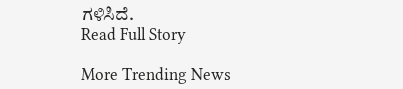ಗಳಿಸಿದೆ.
Read Full Story

More Trending News